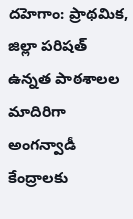దహెగాం: ప్రాథమిక, జిల్లా పరిషత్ ఉన్నత పాఠశాలల మాదిరిగా అంగన్వాడీ కేంద్రాలకు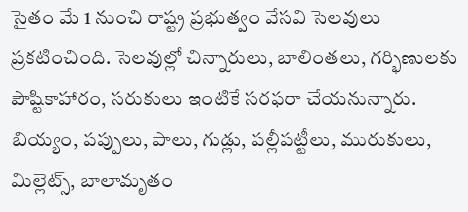సైతం మే 1 నుంచి రాష్ట్ర ప్రభుత్వం వేసవి సెలవులు ప్రకటించింది. సెలవుల్లో చిన్నారులు, బాలింతలు, గర్భిణులకు పౌష్టికాహారం, సరుకులు ఇంటికే సరఫరా చేయనున్నారు. బియ్యం, పప్పులు, పాలు, గుడ్లు, పల్లీపట్టీలు, మురుకులు, మిల్లెట్స్, బాలామృతం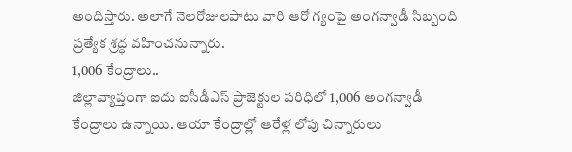అందిస్తారు. అలాగే నెలరోజులపాటు వారి ఆరో గ్యంపై అంగన్వాడీ సిబ్బంది ప్రత్యేక శ్రద్ధ వహించనున్నారు.
1,006 కేంద్రాలు..
జిల్లావ్యాప్తంగా ఐదు ఐసీడీఎస్ ప్రాజెక్టుల పరిధిలో 1,006 అంగన్వాడీ కేంద్రాలు ఉన్నాయి. ఆయా కేంద్రాల్లో ఆరేళ్ల లోపు చిన్నారులు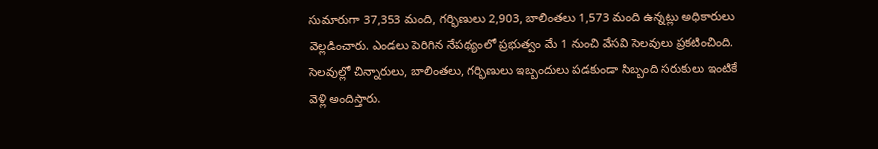సుమారుగా 37,353 మంది, గర్భిణులు 2,903, బాలింతలు 1,573 మంది ఉన్నట్లు అధికారులు వెల్లడించారు. ఎండలు పెరిగిన నేపథ్యంలో ప్రభుత్వం మే 1 నుంచి వేసవి సెలవులు ప్రకటించింది. సెలవుల్లో చిన్నారులు, బాలింతలు, గర్భిణులు ఇబ్బందులు పడకుండా సిబ్బంది సరుకులు ఇంటికే వెళ్లి అందిస్తారు.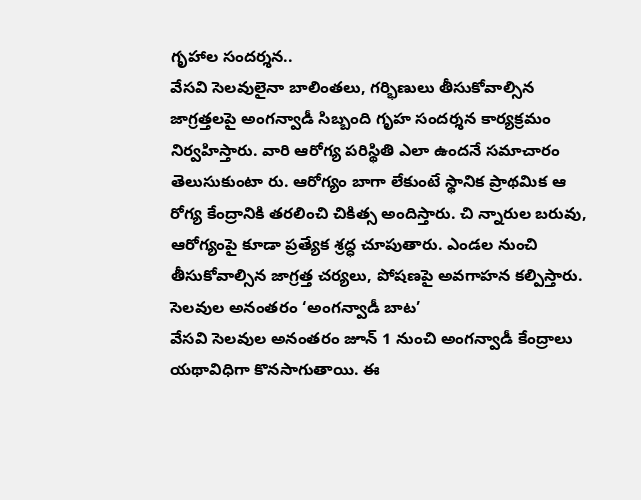గృహాల సందర్శన..
వేసవి సెలవులైనా బాలింతలు, గర్భిణులు తీసుకోవాల్సిన జాగ్రత్తలపై అంగన్వాడీ సిబ్బంది గృహ సందర్శన కార్యక్రమం నిర్వహిస్తారు. వారి ఆరోగ్య పరిస్థితి ఎలా ఉందనే సమాచారం తెలుసుకుంటా రు. ఆరోగ్యం బాగా లేకుంటే స్థానిక ప్రాథమిక ఆ రోగ్య కేంద్రానికి తరలించి చికిత్స అందిస్తారు. చి న్నారుల బరువు, ఆరోగ్యంపై కూడా ప్రత్యేక శ్రద్ధ చూపుతారు. ఎండల నుంచి తీసుకోవాల్సిన జాగ్రత్త చర్యలు, పోషణపై అవగాహన కల్పిస్తారు.
సెలవుల అనంతరం ‘అంగన్వాడీ బాట’
వేసవి సెలవుల అనంతరం జూన్ 1 నుంచి అంగన్వాడీ కేంద్రాలు యథావిధిగా కొనసాగుతాయి. ఈ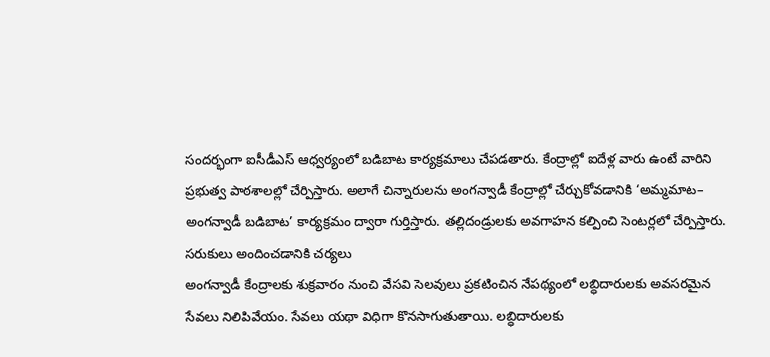సందర్భంగా ఐసీడీఎస్ ఆధ్వర్యంలో బడిబాట కార్యక్రమాలు చేపడతారు. కేంద్రాల్లో ఐదేళ్ల వారు ఉంటే వారిని ప్రభుత్వ పాఠశాలల్లో చేర్పిస్తారు. అలాగే చిన్నారులను అంగన్వాడీ కేంద్రాల్లో చేర్చుకోవడానికి ‘అమ్మమాట– అంగన్వాడీ బడిబాట’ కార్యక్రమం ద్వారా గుర్తిస్తారు. తల్లిదండ్రులకు అవగాహన కల్పించి సెంటర్లలో చేర్పిస్తారు.
సరుకులు అందించడానికి చర్యలు
అంగన్వాడీ కేంద్రాలకు శుక్రవారం నుంచి వేసవి సెలవులు ప్రకటించిన నేపథ్యంలో లబ్ధిదారులకు అవసరమైన సేవలు నిలిపివేయం. సేవలు యథా విధిగా కొనసాగుతుతాయి. లబ్ధిదారులకు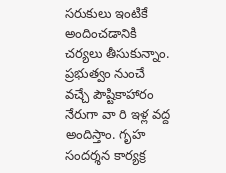సరుకులు ఇంటికే అందించడానికి చర్యలు తీసుకున్నాం. ప్రభుత్వం నుంచే వచ్చే పౌష్టికాహారం నేరుగా వా రి ఇళ్ల వద్ద అందిస్తాం. గృహ సందర్శన కార్యక్ర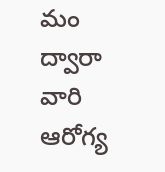మం ద్వారా వారి ఆరోగ్య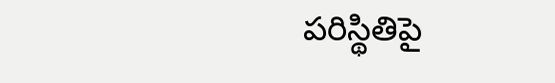పరిస్థితిపై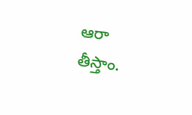ఆరా తీస్తాం.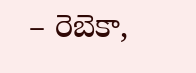– రెబెకా,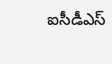ఐసీడీఎస్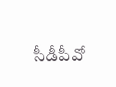సీడీపీవో